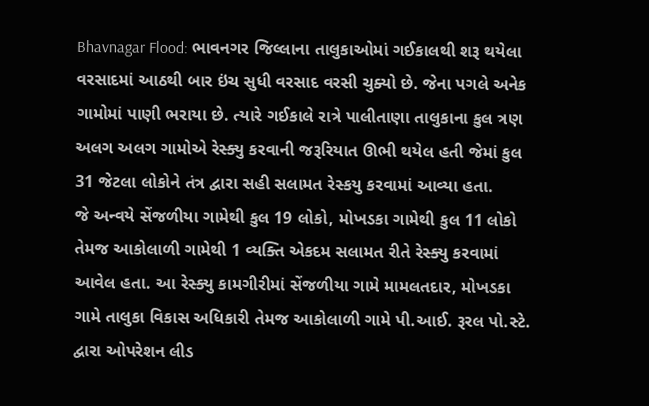Bhavnagar Flood: ભાવનગર જિલ્લાના તાલુકાઓમાં ગઈકાલથી શરૂ થયેલા વરસાદમાં આઠથી બાર ઇંચ સુધી વરસાદ વરસી ચુક્યો છે. જેના પગલે અનેક ગામોમાં પાણી ભરાયા છે. ત્યારે ગઈકાલે રાત્રે પાલીતાણા તાલુકાના કુલ ત્રણ અલગ અલગ ગામોએ રેસ્ક્યુ કરવાની જરૂરિયાત ઊભી થયેલ હતી જેમાં કુલ 31 જેટલા લોકોને તંત્ર દ્વારા સહી સલામત રેસ્કયુ કરવામાં આવ્યા હતા.
જે અન્વયે સેંજળીયા ગામેથી કુલ 19 લોકો, મોખડકા ગામેથી કુલ 11 લોકો તેમજ આકોલાળી ગામેથી 1 વ્યક્તિ એકદમ સલામત રીતે રેસ્ક્યુ કરવામાં આવેલ હતા. આ રેસ્ક્યુ કામગીરીમાં સેંજળીયા ગામે મામલતદાર, મોખડકા ગામે તાલુકા વિકાસ અધિકારી તેમજ આકોલાળી ગામે પી.આઈ. રૂરલ પો.સ્ટે. દ્વારા ઓપરેશન લીડ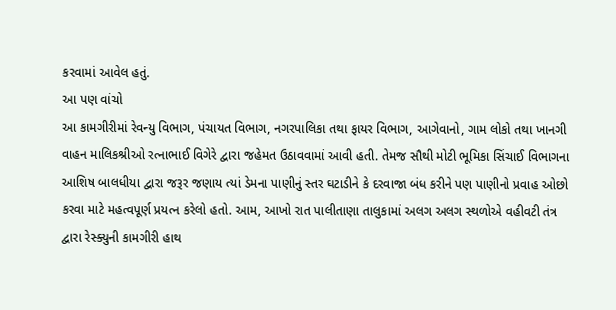કરવામાં આવેલ હતું.
આ પણ વાંચો
આ કામગીરીમાં રેવન્યુ વિભાગ, પંચાયત વિભાગ, નગરપાલિકા તથા ફાયર વિભાગ, આગેવાનો, ગામ લોકો તથા ખાનગી વાહન માલિકશ્રીઓ રત્નાભાઈ વિગેરે દ્વારા જહેમત ઉઠાવવામાં આવી હતી. તેમજ સૌથી મોટી ભૂમિકા સિંચાઈ વિભાગના આશિષ બાલધીયા દ્વારા જરૂર જણાય ત્યાં ડેમના પાણીનું સ્તર ઘટાડીને કે દરવાજા બંધ કરીને પણ પાણીનો પ્રવાહ ઓછો કરવા માટે મહત્વપૂર્ણ પ્રયત્ન કરેલો હતો. આમ, આખો રાત પાલીતાણા તાલુકામાં અલગ અલગ સ્થળોએ વહીવટી તંત્ર દ્વારા રેસ્ક્યુની કામગીરી હાથ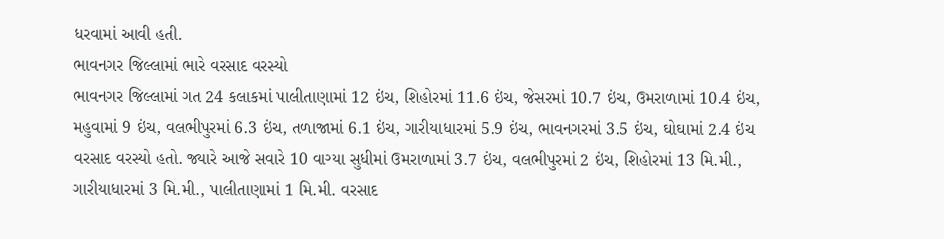ધરવામાં આવી હતી.
ભાવનગર જિલ્લામાં ભારે વરસાદ વરસ્યો
ભાવનગર જિલ્લામાં ગત 24 કલાકમાં પાલીતાણામાં 12 ઇંચ, શિહોરમાં 11.6 ઇંચ, જેસરમાં 10.7 ઇંચ, ઉમરાળામાં 10.4 ઇંચ, મહુવામાં 9 ઇંચ, વલભીપુરમાં 6.3 ઇંચ, તળાજામાં 6.1 ઇંચ, ગારીયાધારમાં 5.9 ઇંચ, ભાવનગરમાં 3.5 ઇંચ, ઘોઘામાં 2.4 ઇંચ વરસાદ વરસ્યો હતો. જ્યારે આજે સવારે 10 વાગ્યા સુધીમાં ઉમરાળામાં 3.7 ઇંચ, વલભીપુરમાં 2 ઇંચ, શિહોરમાં 13 મિ.મી., ગારીયાધારમાં 3 મિ.મી., પાલીતાણામાં 1 મિ.મી. વરસાદ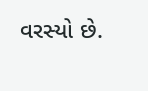વરસ્યો છે.